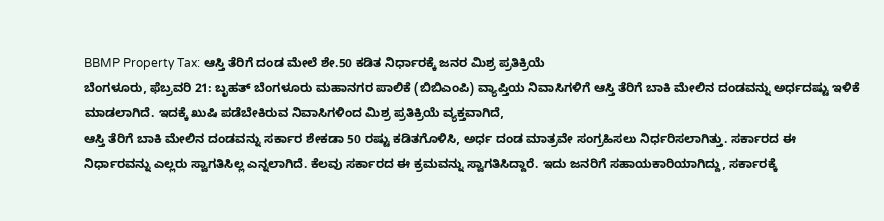BBMP Property Tax: ಆಸ್ತಿ ತೆರಿಗೆ ದಂಡ ಮೇಲೆ ಶೇ.50 ಕಡಿತ ನಿರ್ಧಾರಕ್ಕೆ ಜನರ ಮಿಶ್ರ ಪ್ರತಿಕ್ರಿಯೆ
ಬೆಂಗಳೂರು, ಫೆಬ್ರವರಿ 21: ಬೃಹತ್ ಬೆಂಗಳೂರು ಮಹಾನಗರ ಪಾಲಿಕೆ (ಬಿಬಿಎಂಪಿ) ವ್ಯಾಪ್ತಿಯ ನಿವಾಸಿಗಳಿಗೆ ಆಸ್ತಿ ತೆರಿಗೆ ಬಾಕಿ ಮೇಲಿನ ದಂಡವನ್ನು ಅರ್ಧದಷ್ಟು ಇಳಿಕೆ ಮಾಡಲಾಗಿದೆ. ಇದಕ್ಕೆ ಖುಷಿ ಪಡೆಬೇಕಿರುವ ನಿವಾಸಿಗಳಿಂದ ಮಿಶ್ರ ಪ್ರತಿಕ್ರಿಯೆ ವ್ಯಕ್ತವಾಗಿದೆ,
ಆಸ್ತಿ ತೆರಿಗೆ ಬಾಕಿ ಮೇಲಿನ ದಂಡವನ್ನು ಸರ್ಕಾರ ಶೇಕಡಾ 50 ರಷ್ಟು ಕಡಿತಗೊಳಿಸಿ, ಅರ್ಧ ದಂಡ ಮಾತ್ರವೇ ಸಂಗ್ರಹಿಸಲು ನಿರ್ಧರಿಸಲಾಗಿತ್ತು. ಸರ್ಕಾರದ ಈ ನಿರ್ಧಾರವನ್ನು ಎಲ್ಲರು ಸ್ವಾಗತಿಸಿಲ್ಲ ಎನ್ನಲಾಗಿದೆ. ಕೆಲವು ಸರ್ಕಾರದ ಈ ಕ್ರಮವನ್ನು ಸ್ವಾಗತಿಸಿದ್ದಾರೆ. ಇದು ಜನರಿಗೆ ಸಹಾಯಕಾರಿಯಾಗಿದ್ದು, ಸರ್ಕಾರಕ್ಕೆ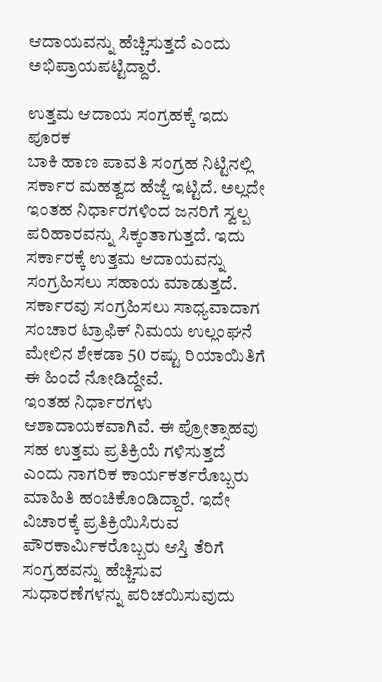ಆದಾಯವನ್ನು ಹೆಚ್ಚಿಸುತ್ತದೆ ಎಂದು ಅಭಿಪ್ರಾಯಪಟ್ಟಿದ್ದಾರೆ.

ಉತ್ತಮ ಆದಾಯ ಸಂಗ್ರಹಕ್ಕೆ ಇದು ಪೂರಕ
ಬಾಕಿ ಹಾಣ ಪಾವತಿ ಸಂಗ್ರಹ ನಿಟ್ಟಿನಲ್ಲಿ ಸರ್ಕಾರ ಮಹತ್ವದ ಹೆಜ್ಜೆ ಇಟ್ಟಿದೆ. ಅಲ್ಲದೇ ಇಂತಹ ನಿರ್ಧಾರಗಳಿಂದ ಜನರಿಗೆ ಸ್ವಲ್ಪ ಪರಿಹಾರವನ್ನು ಸಿಕ್ಕಂತಾಗುತ್ತದೆ. ಇದು ಸರ್ಕಾರಕ್ಕೆ ಉತ್ತಮ ಆದಾಯವನ್ನು ಸಂಗ್ರಹಿಸಲು ಸಹಾಯ ಮಾಡುತ್ತದೆ. ಸರ್ಕಾರವು ಸಂಗ್ರಹಿಸಲು ಸಾಧ್ಯವಾದಾಗ ಸಂಚಾರ ಟ್ರಾಫಿಕ್ ನಿಮಯ ಉಲ್ಲಂಘನೆ ಮೇಲಿನ ಶೇಕಡಾ 50 ರಷ್ಟು ರಿಯಾಯಿತಿಗೆ ಈ ಹಿಂದೆ ನೋಡಿದ್ದೇವೆ.
ಇಂತಹ ನಿರ್ಧಾರಗಳು ಆಶಾದಾಯಕವಾಗಿವೆ. ಈ ಪ್ರೋತ್ಸಾಹವು ಸಹ ಉತ್ತಮ ಪ್ರತಿಕ್ರಿಯೆ ಗಳಿಸುತ್ತದೆ ಎಂದು ನಾಗರಿಕ ಕಾರ್ಯಕರ್ತರೊಬ್ಬರು ಮಾಹಿತಿ ಹಂಚಿಕೊಂಡಿದ್ದಾರೆ. ಇದೇ ವಿಚಾರಕ್ಕೆ ಪ್ರತಿಕ್ರಿಯಿಸಿರುವ ಪೌರಕಾರ್ಮಿಕರೊಬ್ಬರು ಆಸ್ತಿ ತೆರಿಗೆ ಸಂಗ್ರಹವನ್ನು ಹೆಚ್ಚಿಸುವ ಸುಧಾರಣೆಗಳನ್ನು ಪರಿಚಯಿಸುವುದು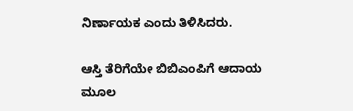ನಿರ್ಣಾಯಕ ಎಂದು ತಿಳಿಸಿದರು.

ಆಸ್ತಿ ತೆರಿಗೆಯೇ ಬಿಬಿಎಂಪಿಗೆ ಆದಾಯ ಮೂಲ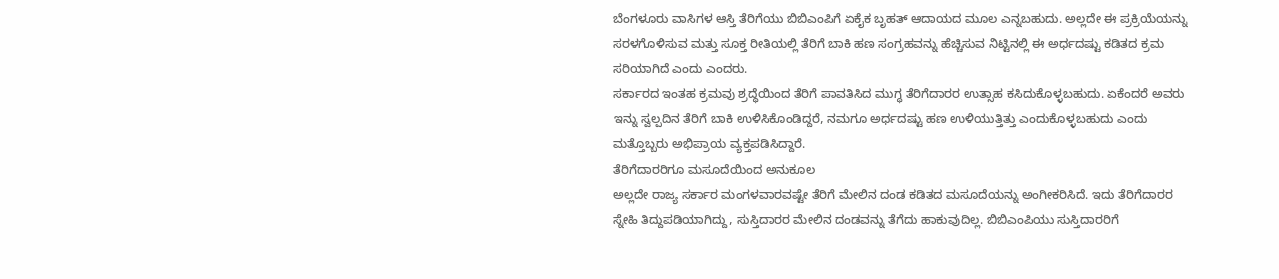ಬೆಂಗಳೂರು ವಾಸಿಗಳ ಆಸ್ತಿ ತೆರಿಗೆಯು ಬಿಬಿಎಂಪಿಗೆ ಏಕೈಕ ಬೃಹತ್ ಆದಾಯದ ಮೂಲ ಎನ್ನಬಹುದು. ಅಲ್ಲದೇ ಈ ಪ್ರಕ್ರಿಯೆಯನ್ನು ಸರಳಗೊಳಿಸುವ ಮತ್ತು ಸೂಕ್ತ ರೀತಿಯಲ್ಲಿ ತೆರಿಗೆ ಬಾಕಿ ಹಣ ಸಂಗ್ರಹವನ್ನು ಹೆಚ್ಚಿಸುವ ನಿಟ್ಟಿನಲ್ಲಿ ಈ ಅರ್ಧದಷ್ಟು ಕಡಿತದ ಕ್ರಮ ಸರಿಯಾಗಿದೆ ಎಂದು ಎಂದರು.
ಸರ್ಕಾರದ ಇಂತಹ ಕ್ರಮವು ಶ್ರದ್ಧೆಯಿಂದ ತೆರಿಗೆ ಪಾವತಿಸಿದ ಮುಗ್ಧ ತೆರಿಗೆದಾರರ ಉತ್ಸಾಹ ಕಸಿದುಕೊಳ್ಳಬಹುದು. ಏಕೆಂದರೆ ಅವರು ಇನ್ನು ಸ್ವಲ್ಪದಿನ ತೆರಿಗೆ ಬಾಕಿ ಉಳಿಸಿಕೊಂಡಿದ್ದರೆ, ನಮಗೂ ಅರ್ಧದಷ್ಟು ಹಣ ಉಳಿಯುತ್ತಿತ್ತು ಎಂದುಕೊಳ್ಳಬಹುದು ಎಂದು ಮತ್ತೊಬ್ಬರು ಅಭಿಪ್ರಾಯ ವ್ಯಕ್ತಪಡಿಸಿದ್ದಾರೆ.
ತೆರಿಗೆದಾರರಿಗೂ ಮಸೂದೆಯಿಂದ ಅನುಕೂಲ
ಅಲ್ಲದೇ ರಾಜ್ಯ ಸರ್ಕಾರ ಮಂಗಳವಾರವಷ್ಟೇ ತೆರಿಗೆ ಮೇಲಿನ ದಂಡ ಕಡಿತದ ಮಸೂದೆಯನ್ನು ಅಂಗೀಕರಿಸಿದೆ. ಇದು ತೆರಿಗೆದಾರರ ಸ್ನೇಹಿ ತಿದ್ದುಪಡಿಯಾಗಿದ್ದು, ಸುಸ್ತಿದಾರರ ಮೇಲಿನ ದಂಡವನ್ನು ತೆಗೆದು ಹಾಕುವುದಿಲ್ಲ. ಬಿಬಿಎಂಪಿಯು ಸುಸ್ತಿದಾರರಿಗೆ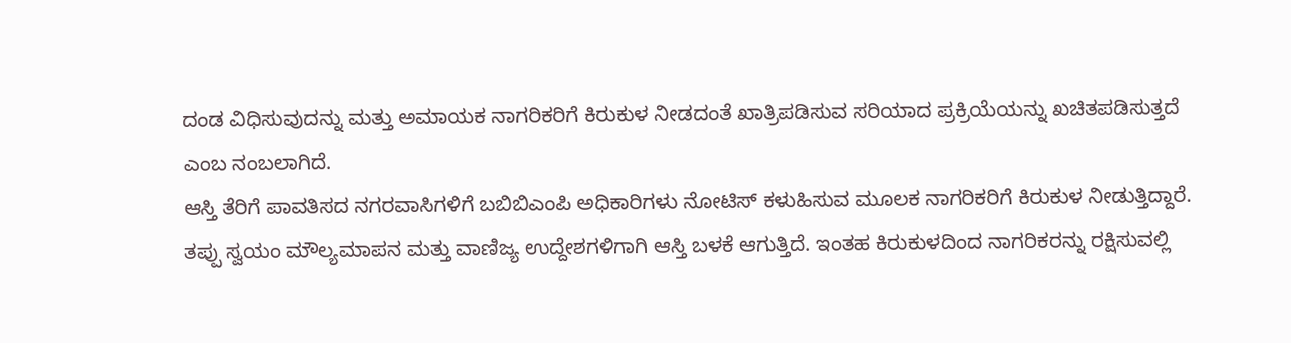ದಂಡ ವಿಧಿಸುವುದನ್ನು ಮತ್ತು ಅಮಾಯಕ ನಾಗರಿಕರಿಗೆ ಕಿರುಕುಳ ನೀಡದಂತೆ ಖಾತ್ರಿಪಡಿಸುವ ಸರಿಯಾದ ಪ್ರಕ್ರಿಯೆಯನ್ನು ಖಚಿತಪಡಿಸುತ್ತದೆ ಎಂಬ ನಂಬಲಾಗಿದೆ.
ಆಸ್ತಿ ತೆರಿಗೆ ಪಾವತಿಸದ ನಗರವಾಸಿಗಳಿಗೆ ಬಬಿಬಿಎಂಪಿ ಅಧಿಕಾರಿಗಳು ನೋಟಿಸ್ ಕಳುಹಿಸುವ ಮೂಲಕ ನಾಗರಿಕರಿಗೆ ಕಿರುಕುಳ ನೀಡುತ್ತಿದ್ದಾರೆ. ತಪ್ಪು ಸ್ವಯಂ ಮೌಲ್ಯಮಾಪನ ಮತ್ತು ವಾಣಿಜ್ಯ ಉದ್ದೇಶಗಳಿಗಾಗಿ ಆಸ್ತಿ ಬಳಕೆ ಆಗುತ್ತಿದೆ. ಇಂತಹ ಕಿರುಕುಳದಿಂದ ನಾಗರಿಕರನ್ನು ರಕ್ಷಿಸುವಲ್ಲಿ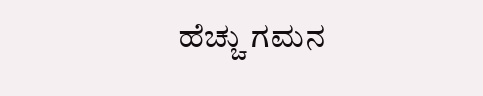ಹೆಚ್ಚು ಗಮನ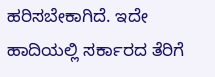ಹರಿಸಬೇಕಾಗಿದೆ. ಇದೇ ಹಾದಿಯಲ್ಲಿ ಸರ್ಕಾರದ ತೆರಿಗೆ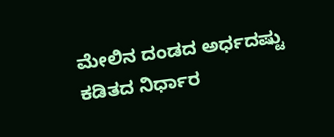ಮೇಲಿನ ದಂಡದ ಅರ್ಧದಷ್ಟು ಕಡಿತದ ನಿರ್ಧಾರ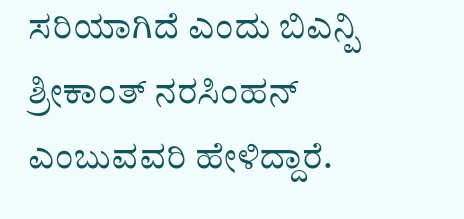ಸರಿಯಾಗಿದೆ ಎಂದು ಬಿಎನ್ಪಿ ಶ್ರೀಕಾಂತ್ ನರಸಿಂಹನ್ ಎಂಬುವವರಿ ಹೇಳಿದ್ದಾರೆ.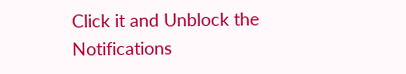Click it and Unblock the Notifications